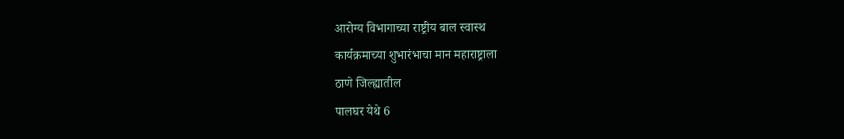आरोग्य विभागाच्या राष्ट्रीय बाल स्वास्थ
कार्यक्रमाच्या शुभारंभाचा मान महाराष्ट्राला
ठाणे जिल्ह्यातील
पालघर येथे 6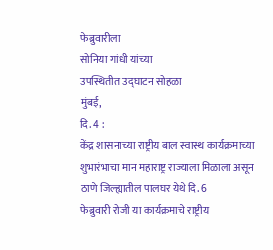फेब्रुवारीला
सोनिया गांधी यांच्या
उपस्थितीत उद्घाटन सोहळा
मुंबई,
दि. 4 :
केंद्र शासनाच्या राष्ट्रीय बाल स्वास्थ कार्यक्रमाच्या
शुभारंभाचा मान महाराष्ट्र राज्याला मिळाला असून ठाणे जिल्ह्यातील पालघर येथे दि. 6
फेब्रुवारी रोजी या कार्यक्रमाचे राष्ट्रीय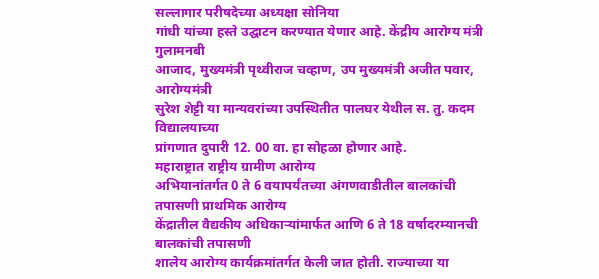सल्लागार परीषदेच्या अध्यक्षा सोनिया
गांधी यांच्या हस्ते उद्घाटन करण्यात येणार आहे. केंद्रीय आरोग्य मंत्री गुलामनबी
आजाद, मुख्यमंत्री पृथ्वीराज चव्हाण, उप मुख्यमंत्री अजीत पवार, आरोग्यमंत्री
सुरेश शेट्टी या मान्यवरांच्या उपस्थितीत पालघर येथील स. तु. कदम विद्यालयाच्या
प्रांगणात दुपारी 12. 00 वा. हा सोहळा होणार आहे.
महाराष्ट्रात राष्ट्रीय ग्रामीण आरोग्य
अभियानांतर्गत 0 ते 6 वयापर्यंतच्या अंगणवाडीतील बालकांची तपासणी प्राथमिक आरोग्य
केंद्रातील वैद्यकीय अधिकाऱ्यांमार्फत आणि 6 ते 18 वर्षादरम्यानची बालकांची तपासणी
शालेय आरोग्य कार्यक्रमांतर्गत केली जात होती. राज्याच्या या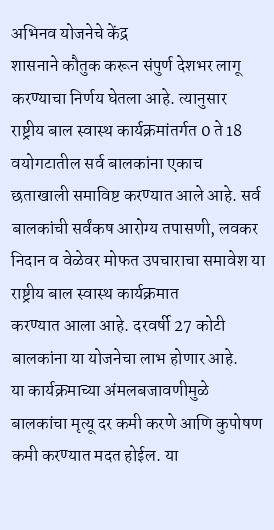अभिनव योजनेचे केंद्र
शासनाने कौतुक करून संपुर्ण देशभर लागू करण्याचा निर्णय घेतला आहे. त्यानुसार
राष्ट्रीय बाल स्वास्थ कार्यक्रमांतर्गत 0 ते 18 वयोगटातील सर्व बालकांना एकाच
छताखाली समाविष्ट करण्यात आले आहे. सर्व बालकांची सर्वंकष आरोग्य तपासणी, लवकर
निदान व वेळेवर मोफत उपचाराचा समावेश या राष्ट्रीय बाल स्वास्थ कार्यक्रमात
करण्यात आला आहे. दरवर्षी 27 कोटी बालकांना या योजनेचा लाभ होणार आहे.
या कार्यक्रमाच्या अंमलबजावणीमुळे
बालकांचा मृत्यू दर कमी करणे आणि कुपोषण कमी करण्यात मदत होईल. या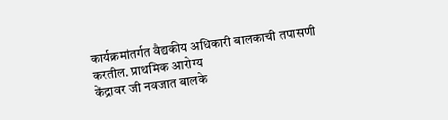कार्यक्रमांतर्गत वैद्यकीय अधिकारी बालकाची तपासणी करतील. प्राथमिक आरोग्य
केंद्रावर जी नवजात बालके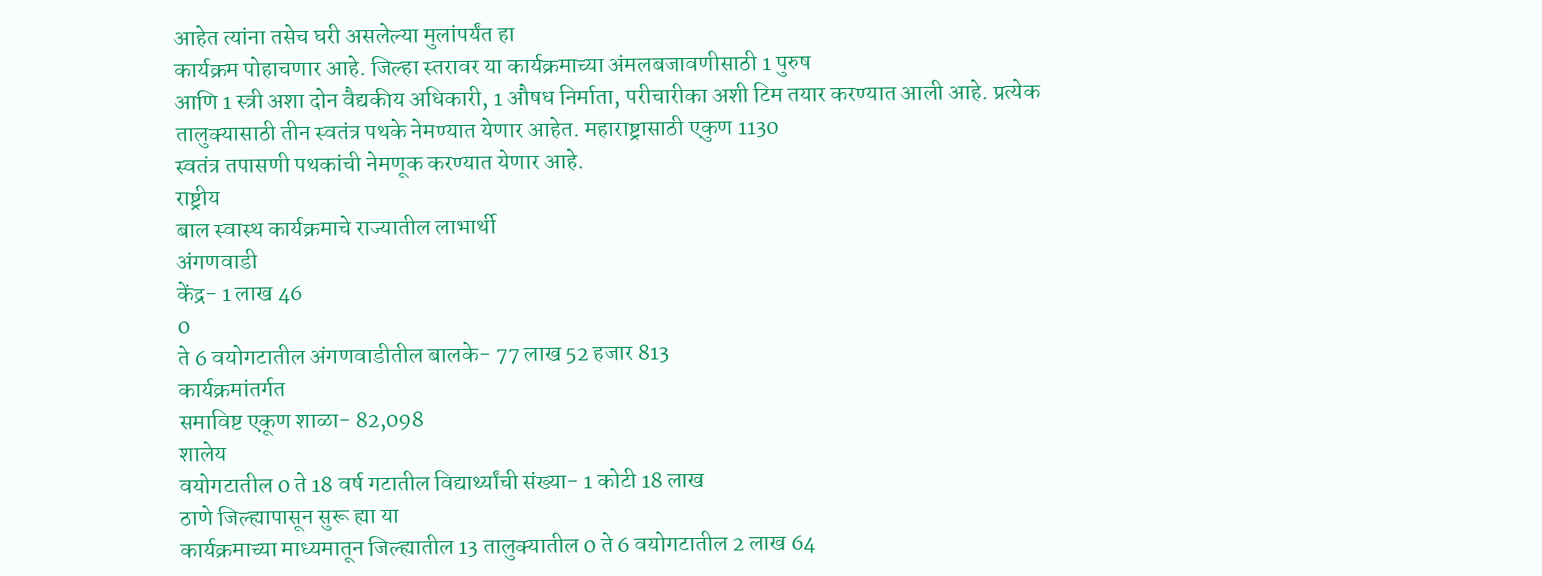आहेत त्यांना तसेच घरी असलेल्या मुलांपर्यंत हा
कार्यक्रम पोहाचणार आहे. जिल्हा स्तरावर या कार्यक्रमाच्या अंमलबजावणीसाठी 1 पुरुष
आणि 1 स्त्री अशा दोन वैद्यकीय अधिकारी, 1 औषध निर्माता, परीचारीका अशी टिम तयार करण्यात आली आहे. प्रत्येक
तालुक्यासाठी तीन स्वतंत्र पथके नेमण्यात येणार आहेत. महाराष्ट्रासाठी एकुण 1130
स्वतंत्र तपासणी पथकांची नेमणूक करण्यात येणार आहे.
राष्ट्रीय
बाल स्वास्थ कार्यक्रमाचे राज्यातील लाभार्थी
अंगणवाडी
केंद्र- 1 लाख 46
0
ते 6 वयोगटातील अंगणवाडीतील बालके- 77 लाख 52 हजार 813
कार्यक्रमांतर्गत
समाविष्ट एकूण शाळा- 82,098
शालेय
वयोगटातील 0 ते 18 वर्ष गटातील विद्यार्थ्यांची संख्या- 1 कोटी 18 लाख
ठाणे जिल्ह्यापासून सुरू ह्या या
कार्यक्रमाच्या माध्यमातून जिल्ह्यातील 13 तालुक्यातील 0 ते 6 वयोगटातील 2 लाख 64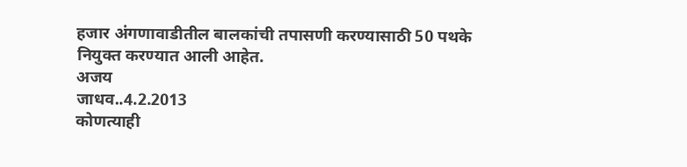हजार अंगणावाडीतील बालकांची तपासणी करण्यासाठी 50 पथके नियुक्त करण्यात आली आहेत.
अजय
जाधव..4.2.2013
कोणत्याही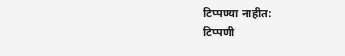टिप्पण्या नाहीत:
टिप्पणी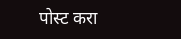पोस्ट करा